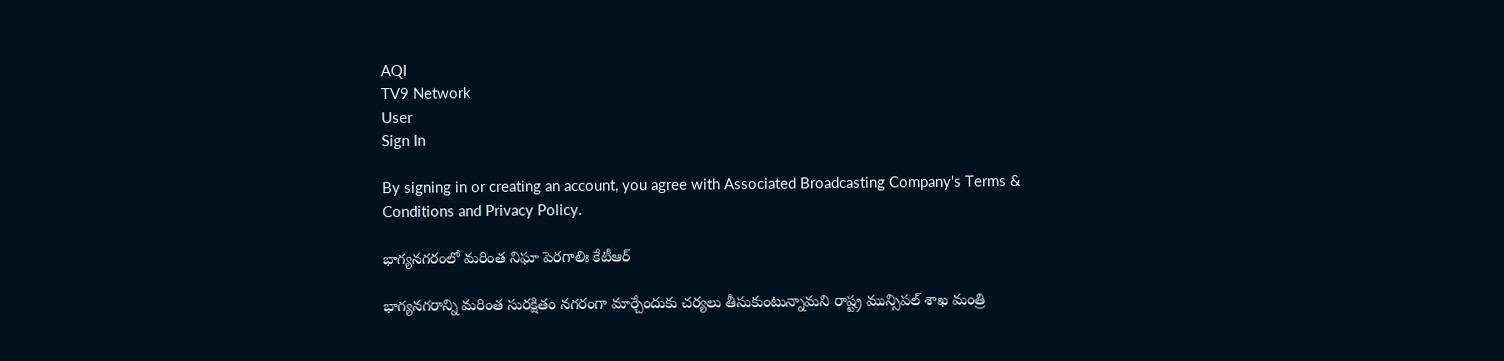AQI
TV9 Network
User
Sign In

By signing in or creating an account, you agree with Associated Broadcasting Company's Terms & Conditions and Privacy Policy.

భాగ్యనగరంలో మరింత నిఘా పెరగాలిః కేటీఆర్

భాగ్యనగరాన్ని మరింత సురక్షితం నగరంగా మార్చేందుకు చర్యలు తీసుకుంటున్నామని రాష్ట్ర మున్సిపల్ శాఖ మంత్రి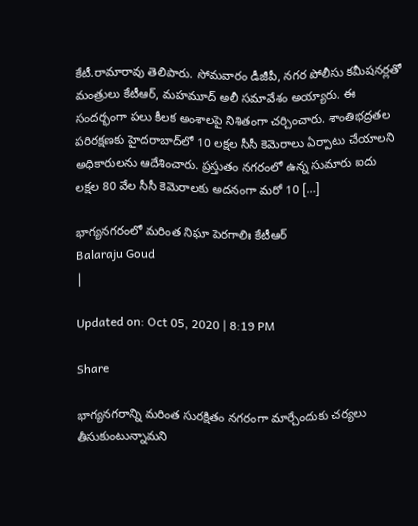కేటీ.రామారావు తెలిపారు. సోమవారం డీజీపీ, నగర పోలీసు కమీషనర్లతో మంత్రులు కేటీఆర్‌, మహమూద్‌ అలీ సమావేశం అయ్యారు. ఈ సందర్భంగా పలు కీలక అంశాలపై నిశితంగా చర్చించారు. శాంతిభద్రతల పరిరక్షణకు హైదరాబాద్‌లో 10 లక్షల సీసీ కెమెరాలు ఏర్పాటు చేయాలని అధికారులను ఆదేశించారు. ప్రస్తుతం నగరంలో ఉన్న సుమారు ఐదు లక్షల 80 వేల సీసీ కెమెరాలకు అదనంగా మరో 10 […]

భాగ్యనగరంలో మరింత నిఘా పెరగాలిః కేటీఆర్
Balaraju Goud
|

Updated on: Oct 05, 2020 | 8:19 PM

Share

భాగ్యనగరాన్ని మరింత సురక్షితం నగరంగా మార్చేందుకు చర్యలు తీసుకుంటున్నామని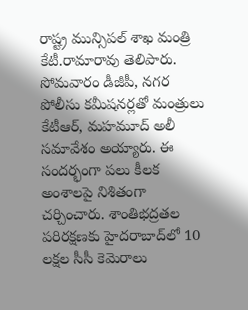రాష్ట్ర మున్సిపల్ శాఖ మంత్రి కేటీ.రామారావు తెలిపారు. సోమవారం డీజీపీ, నగర పోలీసు కమీషనర్లతో మంత్రులు కేటీఆర్‌, మహమూద్‌ అలీ సమావేశం అయ్యారు. ఈ సందర్భంగా పలు కీలక అంశాలపై నిశితంగా చర్చించారు. శాంతిభద్రతల పరిరక్షణకు హైదరాబాద్‌లో 10 లక్షల సీసీ కెమెరాలు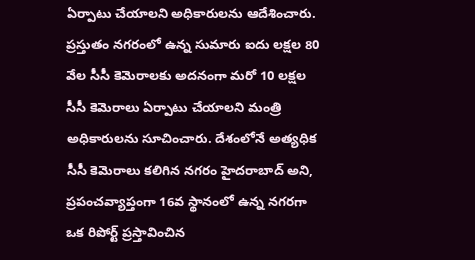ఏర్పాటు చేయాలని అధికారులను ఆదేశించారు. ప్రస్తుతం నగరంలో ఉన్న సుమారు ఐదు లక్షల 80 వేల సీసీ కెమెరాలకు అదనంగా మరో 10 లక్షల సీసీ కెమెరాలు ఏర్పాటు చేయాలని మంత్రి అధికారులను సూచించారు. దేశంలోనే అత్యధిక సీసీ కెమెరాలు కలిగిన నగరం హైదరాబాద్‌ అని, ప్రపంచవ్యాప్తంగా 16వ స్థానంలో ఉన్న నగరగా ఒక రిపోర్ట్ ప్రస్తావించిన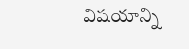విషయాన్ని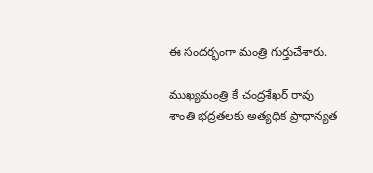ఈ సందర్భంగా మంత్రి గుర్తుచేశారు.

ముఖ్యమంత్రి కే చంద్రశేఖర్ రావు శాంతి భద్రతలకు అత్యధిక ప్రాధాన్యత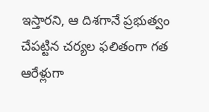ఇస్తారని, ఆ దిశగానే ప్రభుత్వం చేపట్టిన చర్యల ఫలితంగా గత ఆరేళ్లుగా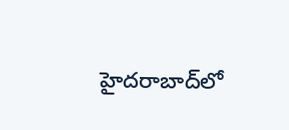హైదరాబాద్‌లో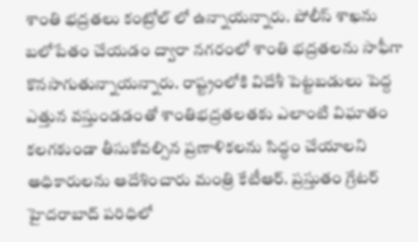శాంతి భద్రతలు కంట్రోల్ లో ఉన్నాయన్నారు. పోలీస్ శాఖను బలోపేతం చేయడం ద్వారా నగరంలో శాంతి భద్రతలను సాఫీగా కొనసాగుతున్నాయన్నారు. రాష్ట్రంలోకి విదేశీ పెట్టబడులు పెద్ద ఎత్తున వస్తుండడంతో శాంతిభద్రతలతకు ఎలాంటి విఘాతం కలగకుండా తీసుకోవల్సిన ప్రణాళికలను సిద్ధం చేయాలని అధికారులను ఆదేశించారు మంత్రి కేటీఆర్. ప్రస్తుతం గ్రేటర్ హైదరాబాద్ పరిధిలో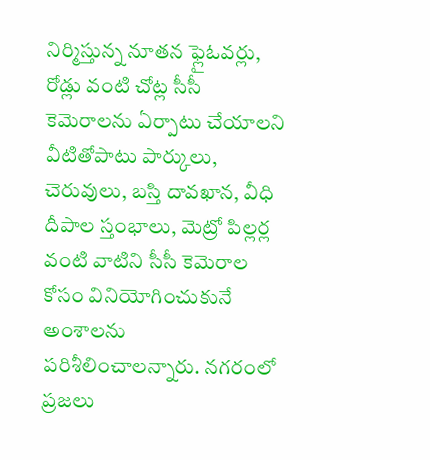నిర్మిస్తున్న నూతన ఫ్లైఓవర్లు, రోడ్లు వంటి చోట్ల సీసీ కెమెరాలను ఏర్పాటు చేయాలని వీటితోపాటు పార్కులు, చెరువులు, బస్తి దావఖాన, వీధి దీపాల స్తంభాలు, మెట్రో పిల్లర్ల వంటి వాటిని సీసీ కెమెరాల కోసం వినియోగించుకునే అంశాలను పరిశీలించాలన్నారు. నగరంలో ప్రజలు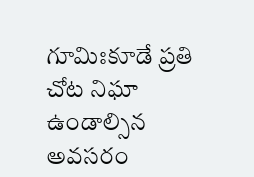గూమిఃకూడే ప్రతి చోట నిఘా ఉండాల్సిన అవసరం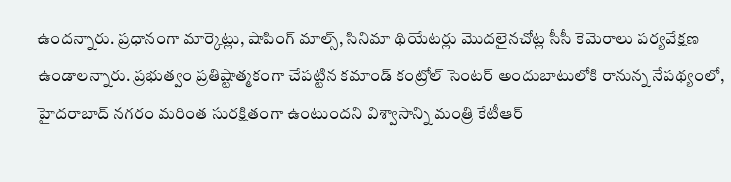ఉందన్నారు. ప్రధానంగా మార్కెట్లు, షాపింగ్ మాల్స్, సినిమా థియేటర్లు మొదలైనచోట్ల సీసీ కెమెరాలు పర్యవేక్షణ ఉండాలన్నారు. ప్రభుత్వం ప్రతిష్టాత్మకంగా చేపట్టిన కమాండ్ కంట్రోల్ సెంటర్ అందుబాటులోకి రానున్న నేపథ్యంలో, హైదరాబాద్ నగరం మరింత సురక్షితంగా ఉంటుందని విశ్వాసాన్ని మంత్రి కేటీఆర్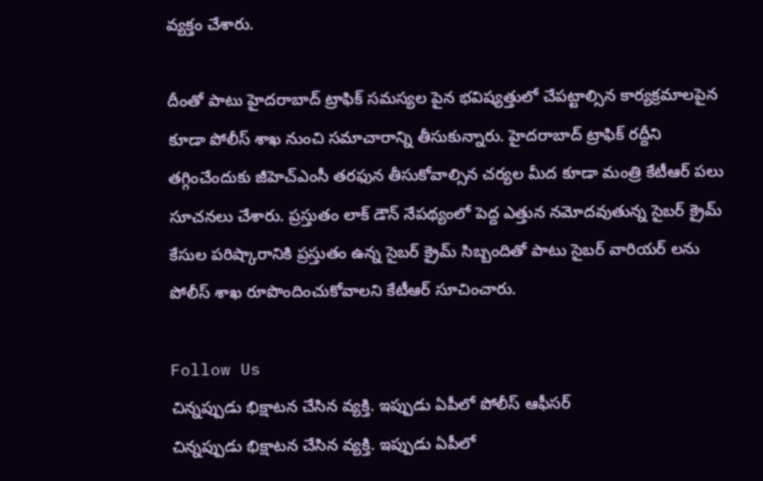వ్యక్తం చేశారు.

దీంతో పాటు హైదరాబాద్ ట్రాఫిక్ సమస్యల పైన భవిష్యత్తులో చేపట్టాల్సిన కార్యక్రమాలపైన కూడా పోలీస్ శాఖ నుంచి సమాచారాన్ని తీసుకున్నారు. హైదరాబాద్ ట్రాఫిక్ రద్దీని తగ్గించేందుకు జీహెచ్ఎంసీ తరఫున తీసుకోవాల్సిన చర్యల మీద కూడా మంత్రి కేటీఆర్ పలు సూచనలు చేశారు. ప్రస్తుతం లాక్ డౌన్ నేపథ్యంలో పెద్ద ఎత్తున నమోదవుతున్న సైబర్ క్రైమ్ కేసుల పరిష్కారానికి ప్రస్తుతం ఉన్న సైబర్ క్రైమ్ సిబ్బందితో పాటు సైబర్ వారియర్ లను పోలీస్ శాఖ రూపొందించుకోవాలని కేటీఆర్ సూచించారు.

Follow Us
చిన్నప్పుడు భిక్షాటన చేసిన వ్యక్తి. ఇప్పుడు ఏపీలో పోలీస్ ఆఫీసర్
చిన్నప్పుడు భిక్షాటన చేసిన వ్యక్తి. ఇప్పుడు ఏపీలో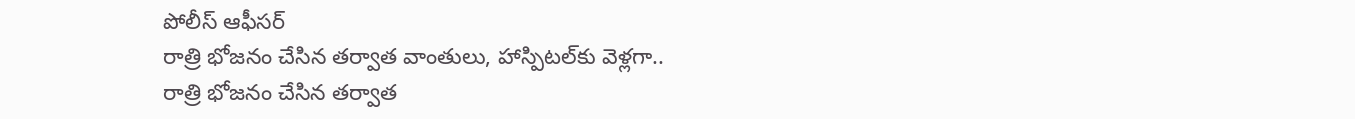పోలీస్ ఆఫీసర్
రాత్రి భోజనం చేసిన తర్వాత వాంతులు, హాస్పిటల్‌కు వెళ్లగా..
రాత్రి భోజనం చేసిన తర్వాత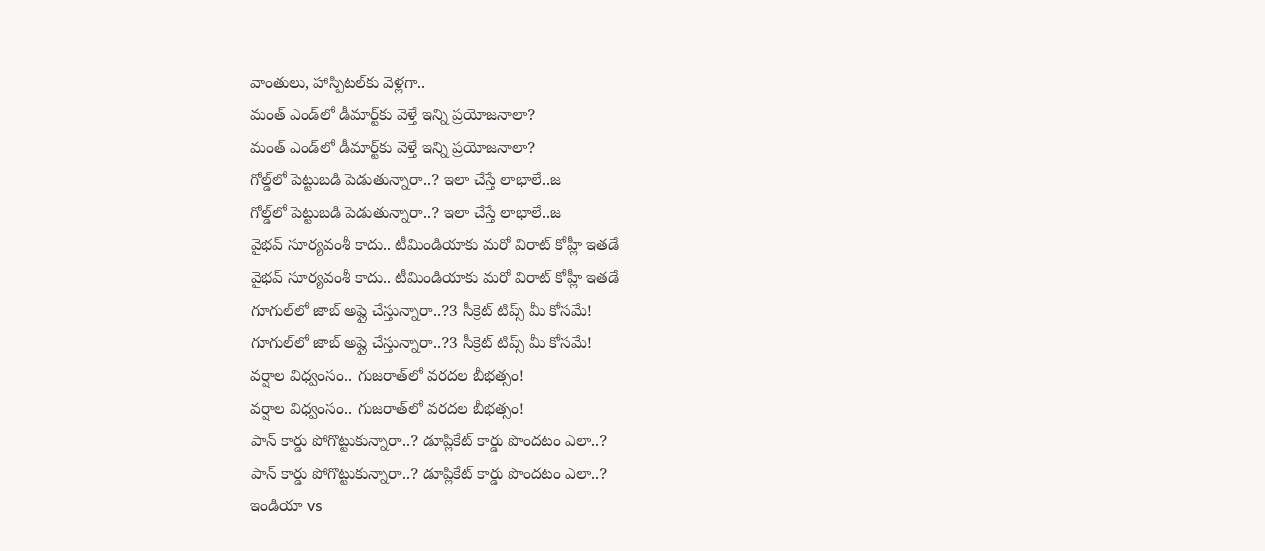వాంతులు, హాస్పిటల్‌కు వెళ్లగా..
మంత్ ఎండ్‌లో డీమార్ట్‌కు వెళ్తే ఇన్ని ప్రయోజనాలా?
మంత్ ఎండ్‌లో డీమార్ట్‌కు వెళ్తే ఇన్ని ప్రయోజనాలా?
గోల్డ్‌లో పెట్టుబడి పెడుతున్నారా..? ఇలా చేస్తే లాభాలే..జ
గోల్డ్‌లో పెట్టుబడి పెడుతున్నారా..? ఇలా చేస్తే లాభాలే..జ
వైభవ్ సూర్యవంశీ కాదు.. టీమిండియాకు మరో విరాట్ కోహ్లీ ఇతడే
వైభవ్ సూర్యవంశీ కాదు.. టీమిండియాకు మరో విరాట్ కోహ్లీ ఇతడే
గూగుల్‌లో జాబ్ అప్లై చేస్తున్నారా..?3 సీక్రెట్‌ టిప్స్ మీ కోసమే!
గూగుల్‌లో జాబ్ అప్లై చేస్తున్నారా..?3 సీక్రెట్‌ టిప్స్ మీ కోసమే!
వర్షాల విధ్వంసం.. గుజరాత్‌లో వరదల బీభత్సం!
వర్షాల విధ్వంసం.. గుజరాత్‌లో వరదల బీభత్సం!
పాన్ కార్డు పోగొట్టుకున్నారా..? డూప్లికేట్ కార్డు పొందటం ఎలా..?
పాన్ కార్డు పోగొట్టుకున్నారా..? డూప్లికేట్ కార్డు పొందటం ఎలా..?
ఇండియా vs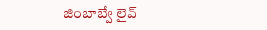జింబాబ్వే లైవ్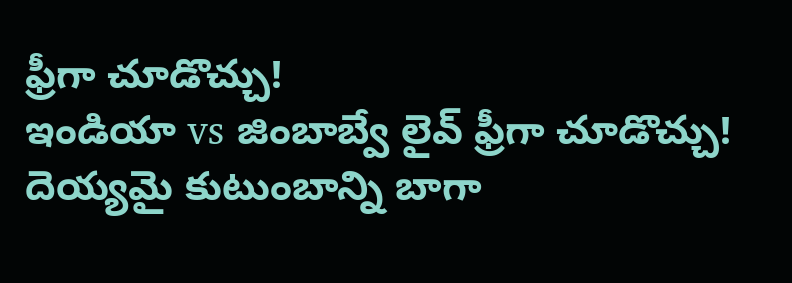ఫ్రీగా చూడొచ్చు!
ఇండియా vs జింబాబ్వే లైవ్ ఫ్రీగా చూడొచ్చు!
దెయ్యమై కుటుంబాన్ని బాగా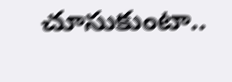చూసుకుంటా..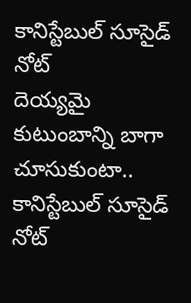కానిస్టేబుల్‌ సూసైడ్‌ నోట్‌
దెయ్యమై కుటుంబాన్ని బాగా చూసుకుంటా.. కానిస్టేబుల్‌ సూసైడ్‌ నోట్‌